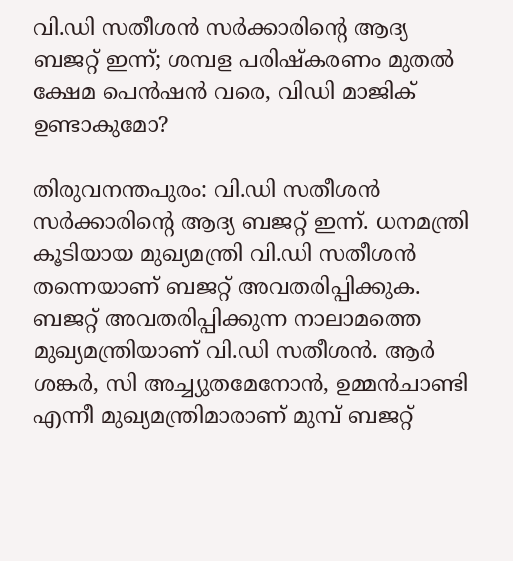വി.ഡി സതീശൻ സർക്കാരിന്റെ ആദ്യ ബജറ്റ് ഇന്ന്; ശമ്പള പരിഷ്കരണം മുതൽ ക്ഷേമ പെൻഷൻ വരെ, വിഡി മാജിക്‌ ഉണ്ടാകുമോ?

തിരുവനന്തപുരം: വി.ഡി സതീശൻ സർക്കാരിന്‍റെ ആദ്യ ബജറ്റ് ഇന്ന്. ധനമന്ത്രി കൂടിയായ മുഖ്യമന്ത്രി വി.ഡി സതീശൻ തന്നെയാണ് ബജറ്റ് അവതരിപ്പിക്കുക. ബജറ്റ് അവതരിപ്പിക്കുന്ന നാലാമത്തെ മുഖ്യമന്ത്രിയാണ് വി.ഡി സതീശന്‍. ആര്‍ ശങ്കര്‍, സി അച്ച്യുതമേനോന്‍, ഉമ്മന്‍ചാണ്ടി എന്നീ മുഖ്യമന്ത്രിമാരാണ് മുമ്പ് ബജറ്റ്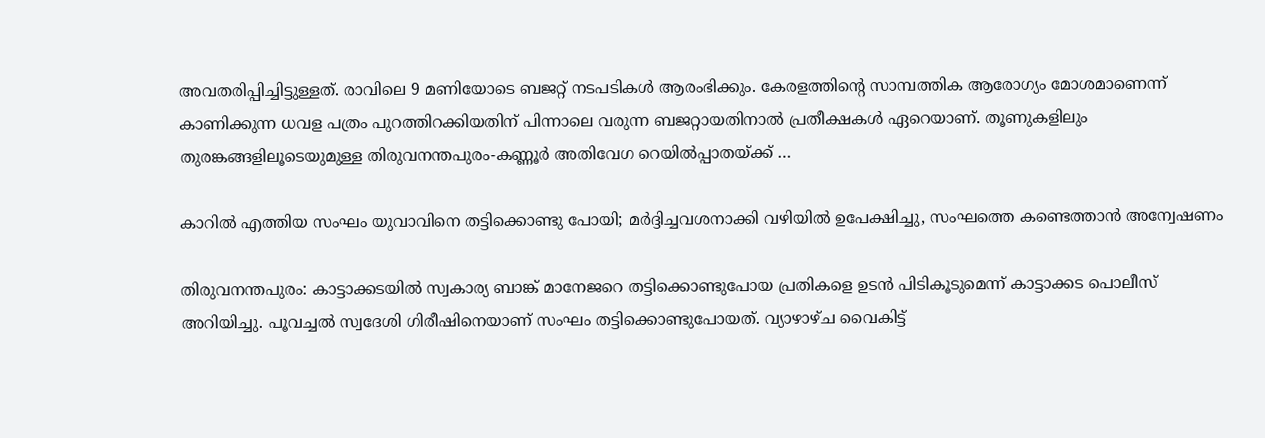അവതരിപ്പിച്ചിട്ടുള്ളത്. രാവിലെ 9 മണിയോടെ ബജറ്റ് നടപടികള്‍ ആരംഭിക്കും. കേരളത്തിന്റെ സാമ്പത്തിക ആരോഗ്യം മോശമാണെന്ന് കാണിക്കുന്ന ധവള പത്രം പുറത്തിറക്കിയതിന് പിന്നാലെ വരുന്ന ബജറ്റായതിനാൽ പ്രതീക്ഷകൾ ഏറെയാണ്. തൂണുകളിലും തുരങ്കങ്ങളിലൂടെയുമുള്ള തിരുവനന്തപുരം-കണ്ണൂർ അതിവേഗ റെയിൽപ്പാതയ്ക്ക് …

കാറിൽ എത്തിയ സംഘം യുവാവിനെ തട്ടിക്കൊണ്ടു പോയി; മർദ്ദിച്ചവശനാക്കി വഴിയിൽ ഉപേക്ഷിച്ചു, സംഘത്തെ കണ്ടെത്താൻ അന്വേഷണം

തിരുവനന്തപുരം: കാട്ടാക്കടയില്‍ സ്വകാര്യ ബാങ്ക് മാനേജറെ തട്ടിക്കൊണ്ടുപോയ പ്രതികളെ ഉടന്‍ പിടികൂടുമെന്ന് കാട്ടാക്കട പൊലീസ് അറിയിച്ചു. പൂവച്ചൽ സ്വദേശി ഗിരീഷിനെയാണ് സംഘം തട്ടിക്കൊണ്ടുപോയത്. വ്യാഴാഴ്ച വൈകിട്ട്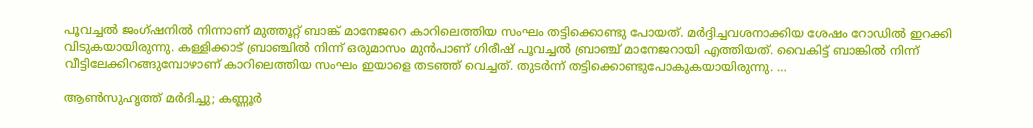പൂവച്ചല്‍ ജംഗ്ഷനില്‍ നിന്നാണ് മുത്തൂറ്റ് ബാങ്ക് മാനേജറെ കാറിലെത്തിയ സംഘം തട്ടിക്കൊണ്ടു പോയത്. മര്‍ദ്ദിച്ചവശനാക്കിയ ശേഷം റോഡില്‍ ഇറക്കി വിടുകയായിരുന്നു. കള്ളിക്കാട് ബ്രാഞ്ചില്‍ നിന്ന് ഒരുമാസം മുന്‍പാണ് ഗിരീഷ് പൂവച്ചല്‍ ബ്രാഞ്ച് മാനേജറായി എത്തിയത്. വൈകിട്ട് ബാങ്കില്‍ നിന്ന് വീട്ടിലേക്കിറങ്ങുമ്പോഴാണ് കാറിലെത്തിയ സംഘം ഇയാളെ തടഞ്ഞ് വെച്ചത്. തുടര്‍ന്ന് തട്ടിക്കൊണ്ടുപോകുകയായിരുന്നു. …

ആൺസുഹൃത്ത് മർദിച്ചു; കണ്ണൂർ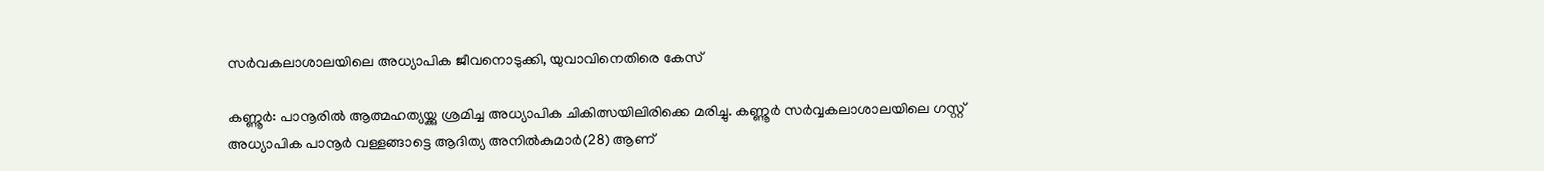സർവകലാശാലയിലെ അധ്യാപിക ജീവനൊടുക്കി, യുവാവിനെതിരെ കേസ്

കണ്ണൂർ: പാനൂരിൽ ആത്മഹത്യയ്ക്കു ശ്രമിച്ച അധ്യാപിക ചികിത്സയിലിരിക്കെ മരിച്ചു. കണ്ണൂർ സർവ്വകലാശാലയിലെ ഗസ്റ്റ് അധ്യാപിക പാനൂർ വള്ളങ്ങാട്ടെ ആദിത്യ അനിൽകുമാർ(28) ആണ്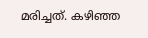മരിച്ചത്. കഴിഞ്ഞ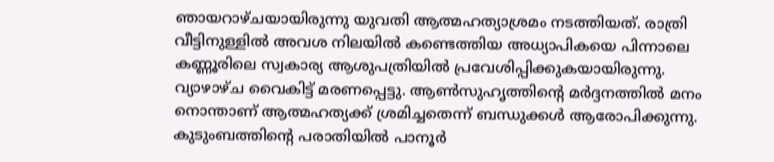ഞായറാഴ്ചയായിരുന്നു യുവതി ആത്മഹത്യാശ്രമം നടത്തിയത്. രാത്രി വീട്ടിനുള്ളിൽ അവശ നിലയിൽ കണ്ടെത്തിയ അധ്യാപികയെ പിന്നാലെ കണ്ണൂരിലെ സ്വകാര്യ ആശുപത്രിയിൽ പ്രവേശിപ്പിക്കുകയായിരുന്നു. വ്യാഴാഴ്ച വൈകിട്ട് മരണപ്പെട്ടു. ആൺസുഹൃത്തിന്‍റെ മർദ്ദനത്തിൽ മനം നൊന്താണ് ആത്മഹത്യക്ക് ശ്രമിച്ചതെന്ന് ബന്ധുക്കൾ ആരോപിക്കുന്നു. കുടുംബത്തിന്റെ പരാതിയിൽ പാനൂർ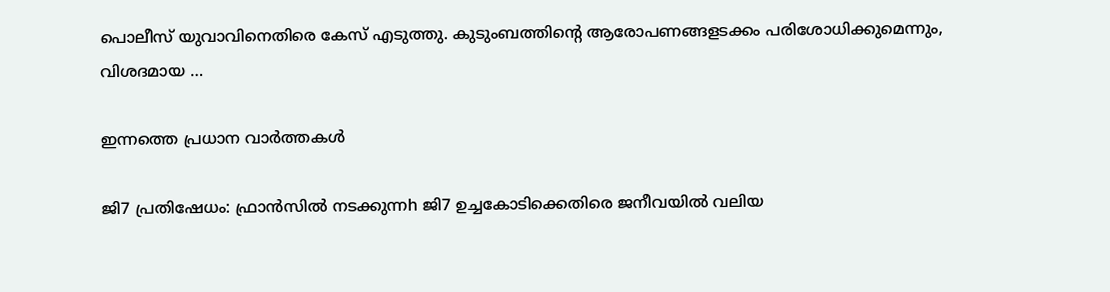പൊലീസ് യുവാവിനെതിരെ കേസ് എടുത്തു. കുടുംബത്തിന്‍റെ ആരോപണങ്ങളടക്കം പരിശോധിക്കുമെന്നും, വിശദമായ …

ഇന്നത്തെ പ്രധാന വാർത്തകൾ

ജി7 പ്രതിഷേധം: ഫ്രാൻസിൽ നടക്കുന്നh ജി7 ഉച്ചകോടിക്കെതിരെ ജനീവയിൽ വലിയ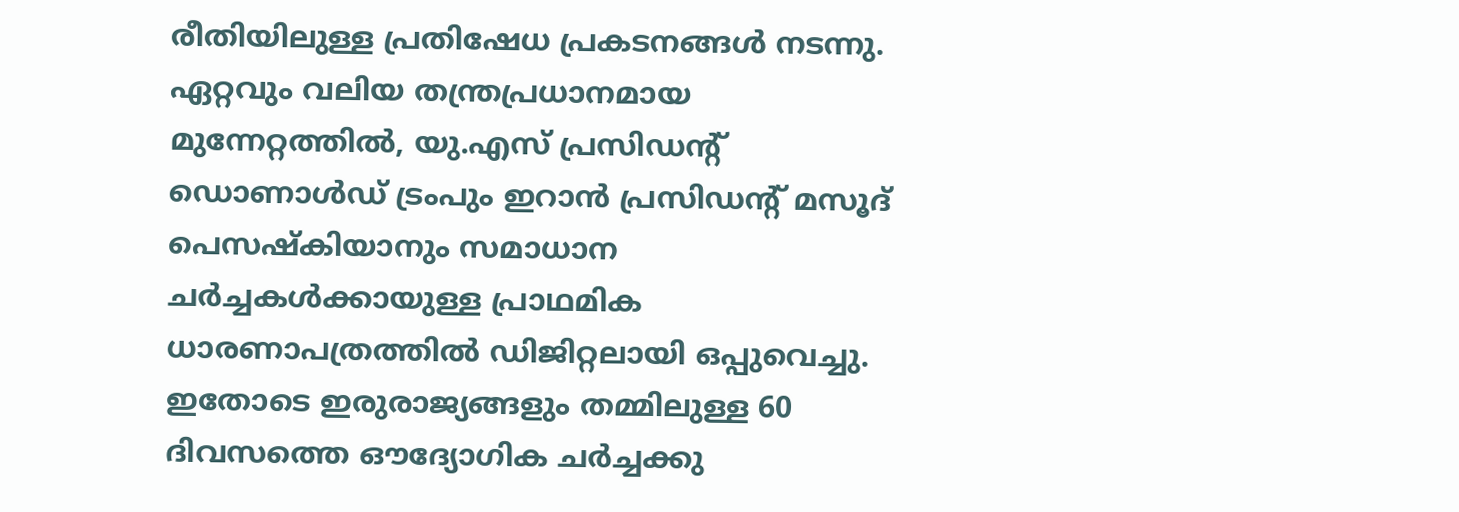രീതിയിലുള്ള പ്രതിഷേധ പ്രകടനങ്ങൾ നടന്നു. ഏറ്റവും വലിയ തന്ത്രപ്രധാനമായ മുന്നേറ്റത്തിൽ, യു.എസ് പ്രസിഡന്റ് ഡൊണാൾഡ് ട്രംപും ഇറാൻ പ്രസിഡന്റ് മസൂദ് പെസഷ്കിയാനും സമാധാന ചർച്ചകൾക്കായുള്ള പ്രാഥമിക ധാരണാപത്രത്തിൽ ഡിജിറ്റലായി ഒപ്പുവെച്ചു. ഇതോടെ ഇരുരാജ്യങ്ങളും തമ്മിലുള്ള 60 ദിവസത്തെ ഔദ്യോഗിക ചർച്ചക്കു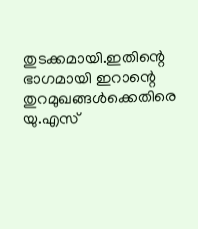തുടക്കമായി.ഇതിന്റെ ഭാഗമായി ഇറാന്റെ തുറമുഖങ്ങൾക്കെതിരെ യു.എസ്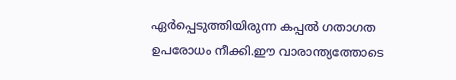ഏർപ്പെടുത്തിയിരുന്ന കപ്പൽ ഗതാഗത ഉപരോധം നീക്കി.ഈ വാരാന്ത്യത്തോടെ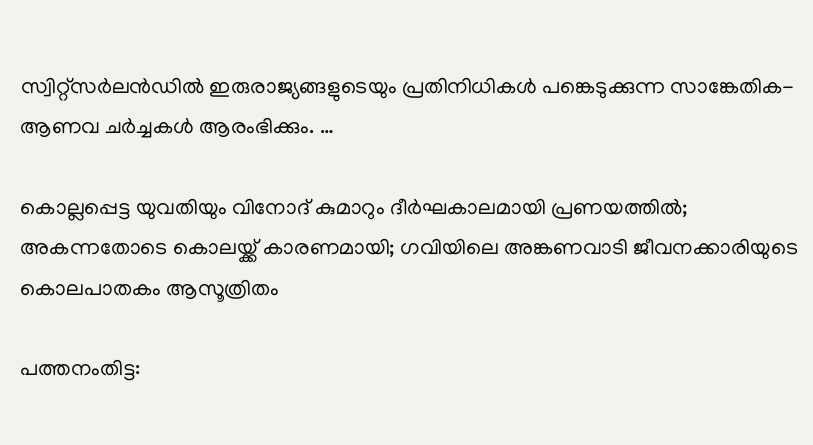സ്വിറ്റ്‌സർലൻഡിൽ ഇരുരാജ്യങ്ങളുടെയും പ്രതിനിധികൾ പങ്കെടുക്കുന്ന സാങ്കേതിക-ആണവ ചർച്ചകൾ ആരംഭിക്കും. …

കൊല്ലപ്പെട്ട യുവതിയും വിനോദ് കുമാറും ദീർഘകാലമായി പ്രണയത്തിൽ; അകന്നതോടെ കൊലയ്ക്ക് കാരണമായി; ഗവിയിലെ അങ്കണവാടി ജീവനക്കാരിയുടെ കൊലപാതകം ആസൂത്രിതം

പത്തനംതിട്ട: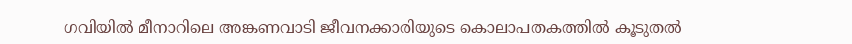ഗവിയില്‍ മീനാറിലെ അങ്കണവാടി ജീവനക്കാരിയുടെ കൊലാപതകത്തില്‍ കൂടുതൽ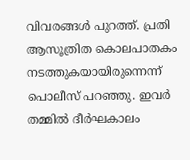വിവരങ്ങൾ പുറത്ത്. പ്രതി ആസൂത്രിത കൊലപാതകം നടത്തുകയായിരുന്നെന്ന് പൊലീസ് പറഞ്ഞു. ഇവര്‍ തമ്മില്‍ ദീര്‍ഘകാലം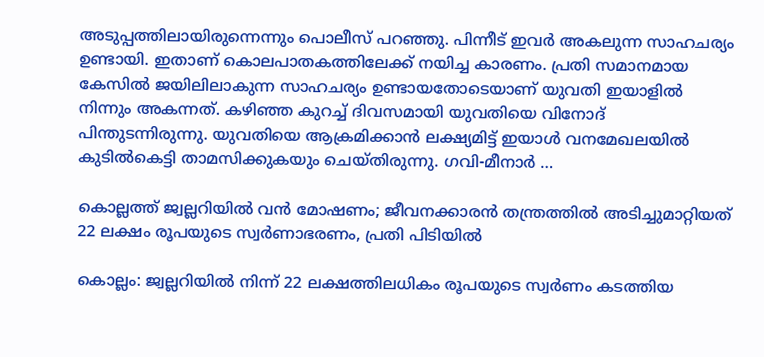അടുപ്പത്തിലായിരുന്നെന്നും പൊലീസ് പറഞ്ഞു. പിന്നീട് ഇവര്‍ അകലുന്ന സാഹചര്യം ഉണ്ടായി. ഇതാണ് കൊലപാതകത്തിലേക്ക് നയിച്ച കാരണം. പ്രതി സമാനമായ കേസില്‍ ജയിലിലാകുന്ന സാഹചര്യം ഉണ്ടായതോടെയാണ് യുവതി ഇയാളില്‍ നിന്നും അകന്നത്. കഴിഞ്ഞ കുറച്ച് ദിവസമായി യുവതിയെ വിനോദ് പിന്തുടന്നിരുന്നു. യുവതിയെ ആക്രമിക്കാന്‍ ലക്ഷ്യമിട്ട് ഇയാള്‍ വനമേഖലയില്‍ കുടില്‍കെട്ടി താമസിക്കുകയും ചെയ്തിരുന്നു. ഗവി-മീനാര്‍ …

കൊല്ലത്ത് ജ്വല്ലറിയില്‍ വന്‍ മോഷണം; ജീവനക്കാരന്‍ തന്ത്രത്തില്‍ അടിച്ചുമാറ്റിയത് 22 ലക്ഷം രൂപയുടെ സ്വര്‍ണാഭരണം, പ്രതി പിടിയില്‍

കൊല്ലം: ജ്വല്ലറിയില്‍ നിന്ന് 22 ലക്ഷത്തിലധികം രൂപയുടെ സ്വര്‍ണം കടത്തിയ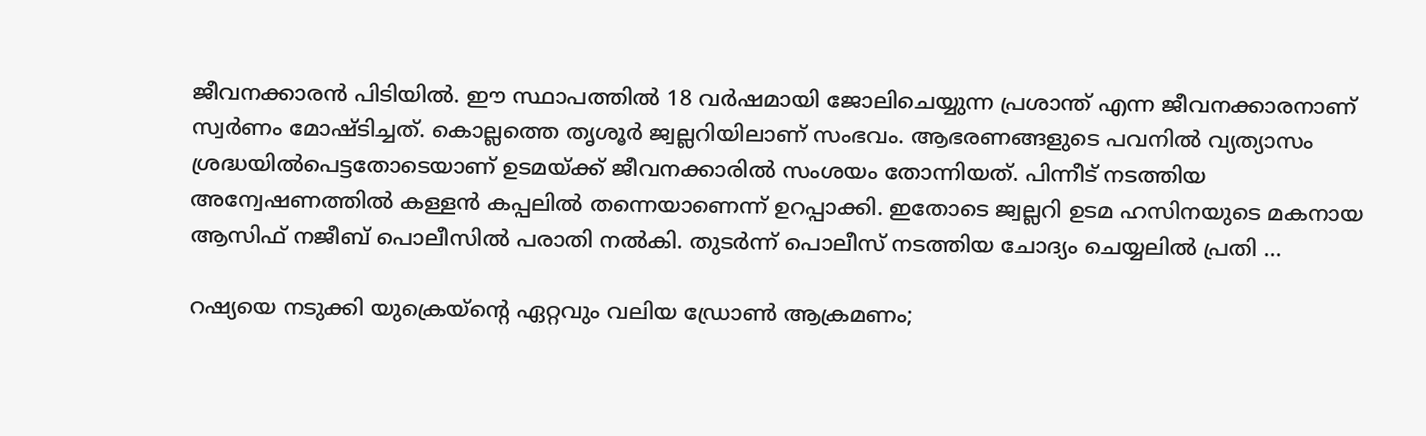ജീവനക്കാരന്‍ പിടിയില്‍. ഈ സ്ഥാപത്തില്‍ 18 വര്‍ഷമായി ജോലിചെയ്യുന്ന പ്രശാന്ത് എന്ന ജീവനക്കാരനാണ് സ്വര്‍ണം മോഷ്ടിച്ചത്. കൊല്ലത്തെ തൃശൂര്‍ ജ്വല്ലറിയിലാണ് സംഭവം. ആഭരണങ്ങളുടെ പവനില്‍ വ്യത്യാസം ശ്രദ്ധയില്‍പെട്ടതോടെയാണ് ഉടമയ്ക്ക് ജീവനക്കാരില്‍ സംശയം തോന്നിയത്. പിന്നീട് നടത്തിയ അന്വേഷണത്തില്‍ കള്ളന്‍ കപ്പലില്‍ തന്നെയാണെന്ന് ഉറപ്പാക്കി. ഇതോടെ ജ്വല്ലറി ഉടമ ഹസിനയുടെ മകനായ ആസിഫ് നജീബ് പൊലീസില്‍ പരാതി നല്‍കി. തുടര്‍ന്ന് പൊലീസ് നടത്തിയ ചോദ്യം ചെയ്യലില്‍ പ്രതി …

റഷ്യയെ നടുക്കി യുക്രെയ്‌ന്റെ ഏറ്റവും വലിയ ഡ്രോണ്‍ ആക്രമണം;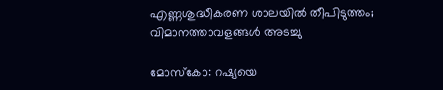എണ്ണശുദ്ധീകരണ ശാലയില്‍ തീപിടുത്തം; വിമാനത്താവളങ്ങള്‍ അടച്ചു

മോസ്‌കോ: റഷ്യയെ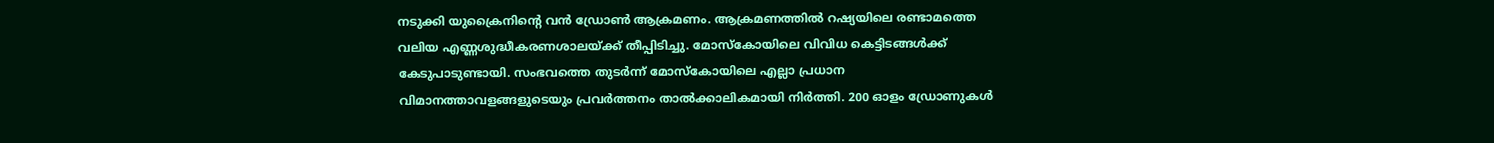നടുക്കി യുക്രൈനിന്റെ വന്‍ ഡ്രോണ്‍ ആക്രമണം. ആക്രമണത്തില്‍ റഷ്യയിലെ രണ്ടാമത്തെ വലിയ എണ്ണശുദ്ധീകരണശാലയ്ക്ക് തീപ്പിടിച്ചു. മോസ്‌കോയിലെ വിവിധ കെട്ടിടങ്ങള്‍ക്ക് കേടുപാടുണ്ടായി. സംഭവത്തെ തുടര്‍ന്ന് മോസ്‌കോയിലെ എല്ലാ പ്രധാന വിമാനത്താവളങ്ങളുടെയും പ്രവര്‍ത്തനം താല്‍ക്കാലികമായി നിര്‍ത്തി. 200 ഓളം ഡ്രോണുകള്‍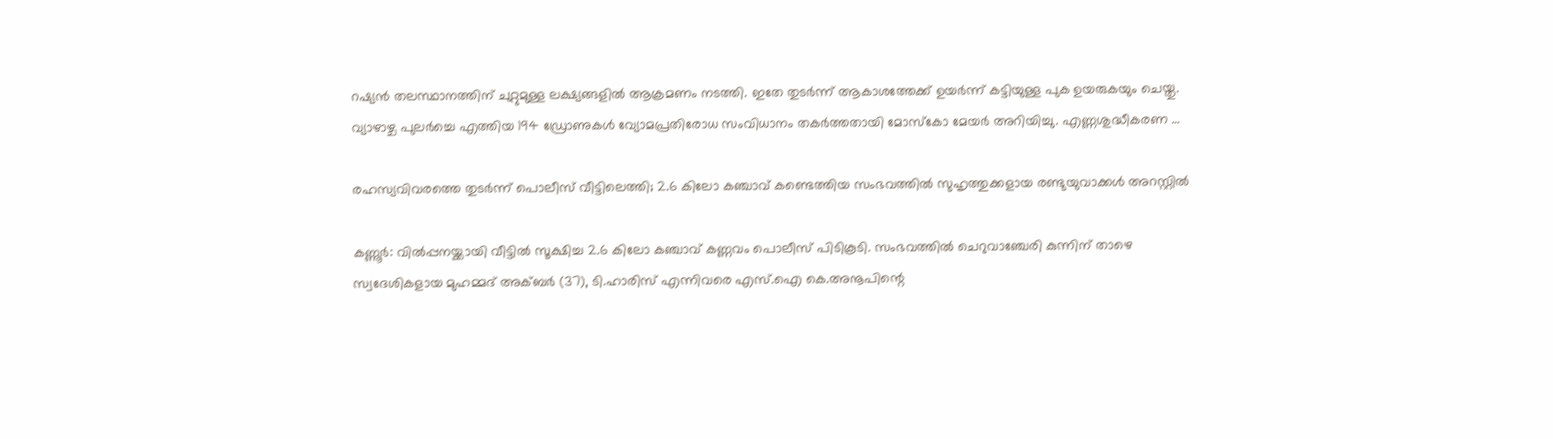റഷ്യന്‍ തലസ്ഥാനത്തിന് ചുറ്റുമുള്ള ലക്ഷ്യങ്ങളില്‍ ആക്രമണം നടത്തി. ഇതേ തുടര്‍ന്ന് ആകാശത്തേക്ക് ഉയര്‍ന്ന് കട്ടിയുള്ള പുക ഉയരുകയും ചെയ്തു. വ്യാഴാഴ്ച പുലര്‍ച്ചെ എത്തിയ 194 ഡ്രോണുകള്‍ വ്യോമപ്രതിരോധ സംവിധാനം തകര്‍ത്തതായി മോസ്‌കോ മേയര്‍ അറിയിച്ചു. എണ്ണശുദ്ധീകരണ …

രഹസ്യവിവരത്തെ തുടര്‍ന്ന് പൊലീസ് വീട്ടിലെത്തി; 2.6 കിലോ കഞ്ചാവ് കണ്ടെത്തിയ സംഭവത്തില്‍ സുഹൃത്തുക്കളായ രണ്ടുയുവാക്കള്‍ അറസ്റ്റില്‍

കണ്ണൂര്‍: വില്‍പ്പനയ്ക്കായി വീട്ടില്‍ സൂക്ഷിച്ച 2.6 കിലോ കഞ്ചാവ് കണ്ണവം പൊലീസ് പിടികൂടി. സംഭവത്തില്‍ ചെറുവാഞ്ചേരി കുന്നിന് താഴെ സ്വദേശികളായ മുഹമ്മദ് അക്ബര്‍ (37), ടി.ഹാരിസ് എന്നിവരെ എസ്.ഐ കെ.അനൂപിന്റെ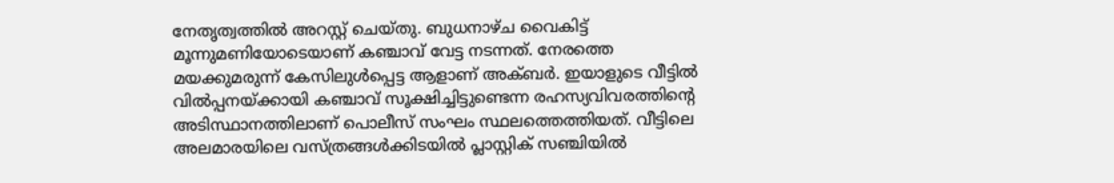നേതൃത്വത്തില്‍ അറസ്റ്റ് ചെയ്തു. ബുധനാഴ്ച വൈകിട്ട് മൂന്നുമണിയോടെയാണ് കഞ്ചാവ് വേട്ട നടന്നത്. നേരത്തെ മയക്കുമരുന്ന് കേസിലുള്‍പ്പെട്ട ആളാണ് അക്ബര്‍. ഇയാളുടെ വീട്ടില്‍ വില്‍പ്പനയ്ക്കായി കഞ്ചാവ് സൂക്ഷിച്ചിട്ടുണ്ടെന്ന രഹസ്യവിവരത്തിന്റെ അടിസ്ഥാനത്തിലാണ് പൊലീസ് സംഘം സ്ഥലത്തെത്തിയത്. വീട്ടിലെ അലമാരയിലെ വസ്ത്രങ്ങള്‍ക്കിടയില്‍ പ്ലാസ്റ്റിക് സഞ്ചിയില്‍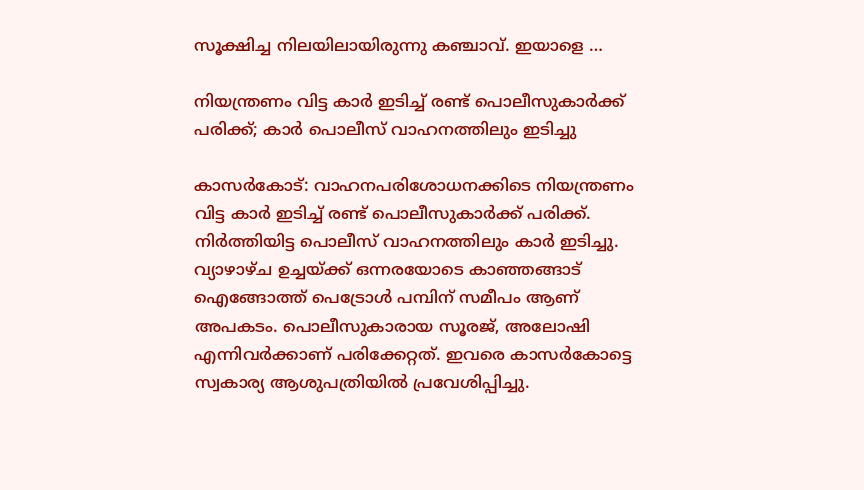സൂക്ഷിച്ച നിലയിലായിരുന്നു കഞ്ചാവ്. ഇയാളെ …

നിയന്ത്രണം വിട്ട കാര്‍ ഇടിച്ച് രണ്ട് പൊലീസുകാര്‍ക്ക് പരിക്ക്; കാര്‍ പൊലീസ് വാഹനത്തിലും ഇടിച്ചു

കാസര്‍കോട്: വാഹനപരിശോധനക്കിടെ നിയന്ത്രണം വിട്ട കാര്‍ ഇടിച്ച് രണ്ട് പൊലീസുകാര്‍ക്ക് പരിക്ക്. നിര്‍ത്തിയിട്ട പൊലീസ് വാഹനത്തിലും കാര്‍ ഇടിച്ചു. വ്യാഴാഴ്ച ഉച്ചയ്ക്ക് ഒന്നരയോടെ കാഞ്ഞങ്ങാട് ഐങ്ങോത്ത് പെട്രോള്‍ പമ്പിന് സമീപം ആണ് അപകടം. പൊലീസുകാരായ സൂരജ്, അലോഷി എന്നിവര്‍ക്കാണ് പരിക്കേറ്റത്. ഇവരെ കാസര്‍കോട്ടെ സ്വകാര്യ ആശുപത്രിയില്‍ പ്രവേശിപ്പിച്ചു.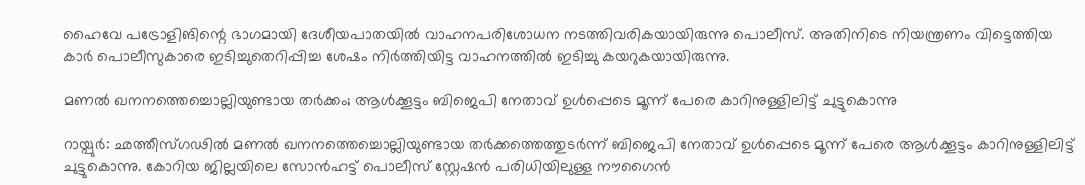ഹൈവേ പട്രോളിങിന്റെ ഭാഗമായി ദേശീയപാതയില്‍ വാഹനപരിശോധന നടത്തിവരികയായിരുന്നു പൊലീസ്. അതിനിടെ നിയന്ത്രണം വിട്ടെത്തിയ കാര്‍ പൊലീസുകാരെ ഇടിച്ചുതെറിപ്പിച്ച ശേഷം നിര്‍ത്തിയിട്ട വാഹനത്തില്‍ ഇടിച്ചു കയറുകയായിരുന്നു.

മണല്‍ ഖനനത്തെച്ചൊല്ലിയുണ്ടായ തര്‍ക്കം; ആള്‍ക്കൂട്ടം ബിജെപി നേതാവ് ഉള്‍പ്പെടെ മൂന്ന് പേരെ കാറിനുള്ളിലിട്ട് ചുട്ടുകൊന്നു

റായ്പുര്‍: ഛത്തീസ്ഗഢില്‍ മണല്‍ ഖനനത്തെച്ചൊല്ലിയുണ്ടായ തര്‍ക്കത്തെത്തുടര്‍ന്ന് ബിജെപി നേതാവ് ഉള്‍പ്പെടെ മൂന്ന് പേരെ ആള്‍ക്കൂട്ടം കാറിനുള്ളിലിട്ട് ചുട്ടുകൊന്നു. കോറിയ ജില്ലയിലെ സോന്‍ഹട്ട് പൊലീസ് സ്റ്റേഷന്‍ പരിധിയിലുള്ള നൗഗൈന്‍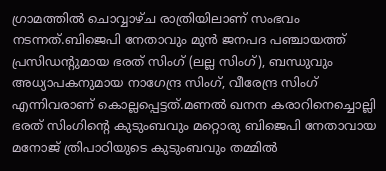ഗ്രാമത്തില്‍ ചൊവ്വാഴ്ച രാത്രിയിലാണ് സംഭവം നടന്നത്.ബിജെപി നേതാവും മുന്‍ ജനപദ പഞ്ചായത്ത് പ്രസിഡന്റുമായ ഭരത് സിംഗ് (ലല്ല സിംഗ്), ബന്ധുവും അധ്യാപകനുമായ നാഗേന്ദ്ര സിംഗ്, വീരേന്ദ്ര സിംഗ് എന്നിവരാണ് കൊല്ലപ്പെട്ടത്.മണല്‍ ഖനന കരാറിനെച്ചൊല്ലി ഭരത് സിംഗിന്റെ കുടുംബവും മറ്റൊരു ബിജെപി നേതാവായ മനോജ് ത്രിപാഠിയുടെ കുടുംബവും തമ്മില്‍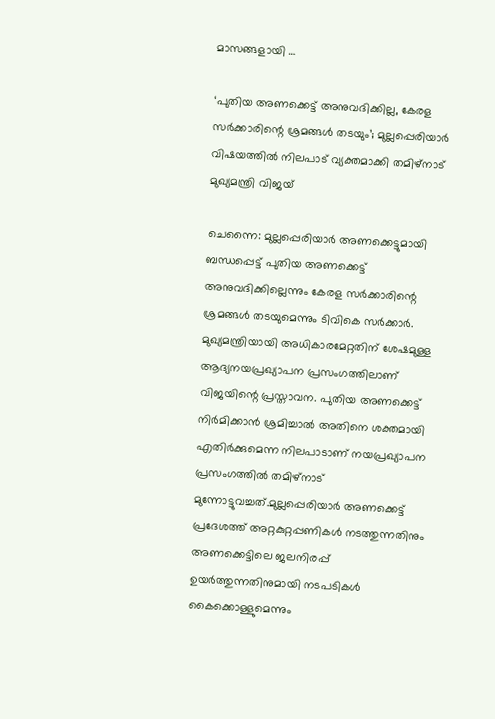മാസങ്ങളായി …

‘പുതിയ അണക്കെട്ട് അനുവദിക്കില്ല, കേരള സര്‍ക്കാരിന്റെ ശ്രമങ്ങള്‍ തടയും’; മുല്ലപ്പെരിയാര്‍ വിഷയത്തില്‍ നിലപാട് വ്യക്തമാക്കി തമിഴ്‌നാട് മുഖ്യമന്ത്രി വിജയ്

ചെന്നൈ: മുല്ലപ്പെരിയാര്‍ അണക്കെട്ടുമായി ബന്ധപ്പെട്ട് പുതിയ അണക്കെട്ട് അനുവദിക്കില്ലെന്നും കേരള സര്‍ക്കാരിന്റെ ശ്രമങ്ങള്‍ തടയുമെന്നും ടിവികെ സര്‍ക്കാര്‍. മുഖ്യമന്ത്രിയായി അധികാരമേറ്റതിന് ശേഷമുള്ള ആദ്യനയപ്രഖ്യാപന പ്രസംഗത്തിലാണ് വിജയിന്റെ പ്രസ്താവന. പുതിയ അണക്കെട്ട് നിര്‍മിക്കാന്‍ ശ്രമിച്ചാല്‍ അതിനെ ശക്തമായി എതിര്‍ക്കുമെന്ന നിലപാടാണ് നയപ്രഖ്യാപന പ്രസംഗത്തില്‍ തമിഴ്‌നാട് മുന്നോട്ടുവച്ചത്.മുല്ലപ്പെരിയാര്‍ അണക്കെട്ട് പ്രദേശത്ത് അറ്റകുറ്റപ്പണികള്‍ നടത്തുന്നതിനും അണക്കെട്ടിലെ ജലനിരപ്പ് ഉയര്‍ത്തുന്നതിനുമായി നടപടികള്‍ കൈക്കൊള്ളുമെന്നും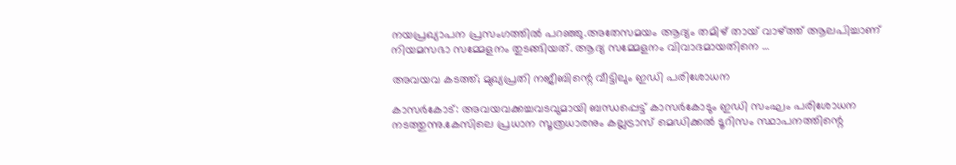നയപ്രഖ്യാപന പ്രസംഗത്തില്‍ പറഞ്ഞു.അതേസമയം ആദ്യം തമിഴ് തായ് വാഴ്ത്ത് ആലപിച്ചാണ് നിയമസഭാ സമ്മേളനം തുടങ്ങിയത്. ആദ്യ സമ്മേളനം വിവാദമായതിനെ …

അവയവ കടത്ത്; മുഖ്യപ്രതി നജീബിന്റെ വീട്ടിലും ഇഡി പരിശോധന

കാസര്‍കോട്: അവയവക്കച്ചവടവുമായി ബന്ധപ്പെട്ട് കാസര്‍കോടും ഇഡി സംഘം പരിശോധന നടത്തുന്നു.കേസിലെ പ്രധാന സൂത്രധാരനും കല്ലട്രാസ് മെഡിക്കല്‍ ടൂറിസം സ്ഥാപനത്തിന്റെ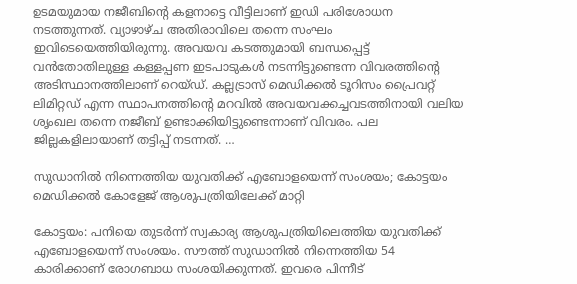ഉടമയുമായ നജീബിന്റെ കളനാട്ടെ വീട്ടിലാണ് ഇഡി പരിശോധന നടത്തുന്നത്. വ്യാഴാഴ്ച അതിരാവിലെ തന്നെ സംഘം ഇവിടെയെത്തിയിരുന്നു. അവയവ കടത്തുമായി ബന്ധപ്പെട്ട് വന്‍തോതിലുള്ള കള്ളപ്പണ ഇടപാടുകള്‍ നടന്നിട്ടുണ്ടെന്ന വിവരത്തിന്റെ അടിസ്ഥാനത്തിലാണ് റെയ്ഡ്. കല്ലട്രാസ് മെഡിക്കല്‍ ടൂറിസം പ്രൈവറ്റ് ലിമിറ്റഡ് എന്ന സ്ഥാപനത്തിന്റെ മറവില്‍ അവയവക്കച്ചവടത്തിനായി വലിയ ശൃംഖല തന്നെ നജീബ് ഉണ്ടാക്കിയിട്ടുണ്ടെന്നാണ് വിവരം. പല ജില്ലകളിലായാണ് തട്ടിപ്പ് നടന്നത്. …

സുഡാനില്‍ നിന്നെത്തിയ യുവതിക്ക് എബോളയെന്ന് സംശയം; കോട്ടയം മെഡിക്കല്‍ കോളേജ് ആശുപത്രിയിലേക്ക് മാറ്റി

കോട്ടയം: പനിയെ തുടര്‍ന്ന് സ്വകാര്യ ആശുപത്രിയിലെത്തിയ യുവതിക്ക് എബോളയെന്ന് സംശയം. സൗത്ത് സുഡാനില്‍ നിന്നെത്തിയ 54 കാരിക്കാണ് രോഗബാധ സംശയിക്കുന്നത്. ഇവരെ പിന്നീട്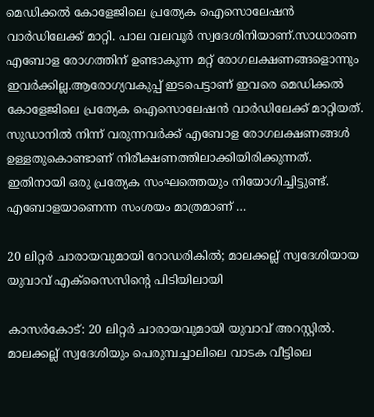മെഡിക്കല്‍ കോളേജിലെ പ്രത്യേക ഐസൊലേഷന്‍ വാര്‍ഡിലേക്ക് മാറ്റി. പാല വലവൂര്‍ സ്വദേശിനിയാണ്.സാധാരണ എബോള രോഗത്തിന് ഉണ്ടാകുന്ന മറ്റ് രോഗലക്ഷണങ്ങളൊന്നും ഇവര്‍ക്കില്ല.ആരോഗ്യവകുപ്പ് ഇടപെട്ടാണ് ഇവരെ മെഡിക്കല്‍ കോളേജിലെ പ്രത്യേക ഐസൊലേഷന്‍ വാര്‍ഡിലേക്ക് മാറ്റിയത്. സുഡാനില്‍ നിന്ന് വരുന്നവര്‍ക്ക് എബോള രോഗലക്ഷണങ്ങള്‍ ഉള്ളതുകൊണ്ടാണ് നിരീക്ഷണത്തിലാക്കിയിരിക്കുന്നത്. ഇതിനായി ഒരു പ്രത്യേക സംഘത്തെയും നിയോഗിച്ചിട്ടുണ്ട്. എബോളയാണെന്ന സംശയം മാത്രമാണ് …

20 ലിറ്റര്‍ ചാരായവുമായി റോഡരികില്‍; മാലക്കല്ല് സ്വദേശിയായ യുവാവ് എക്‌സൈസിന്റെ പിടിയിലായി

കാസര്‍കോട്: 20 ലിറ്റര്‍ ചാരായവുമായി യുവാവ് അറസ്റ്റില്‍. മാലക്കല്ല് സ്വദേശിയും പെരുമ്പച്ചാലിലെ വാടക വീട്ടിലെ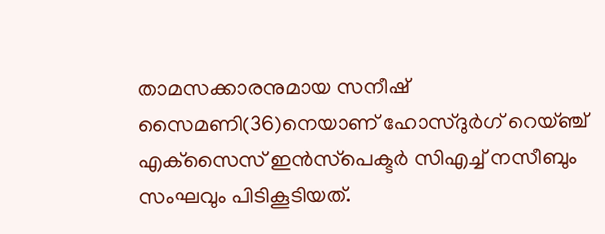താമസക്കാരനുമായ സനീഷ് സൈമണി(36)നെയാണ് ഹോസ്ദുര്‍ഗ് റെയ്ഞ്ച് എക്‌സൈസ് ഇന്‍സ്‌പെക്ടര്‍ സിഎച്ച് നസീബും സംഘവും പിടികൂടിയത്.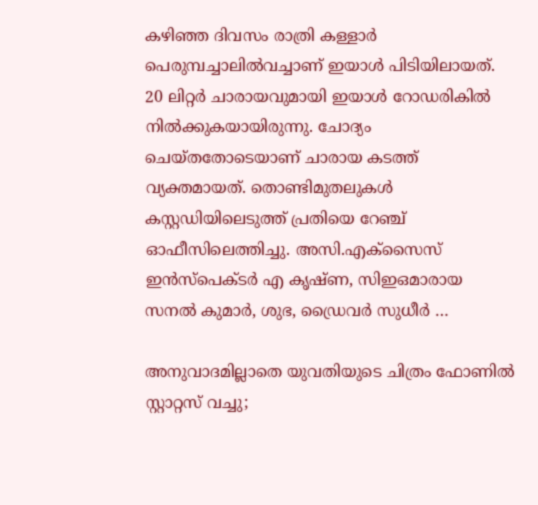കഴിഞ്ഞ ദിവസം രാത്രി കള്ളാര്‍ പെരുമ്പച്ചാലില്‍വച്ചാണ് ഇയാള്‍ പിടിയിലായത്. 20 ലിറ്റര്‍ ചാരായവുമായി ഇയാള്‍ റോഡരികില്‍ നില്‍ക്കുകയായിരുന്നു. ചോദ്യം ചെയ്തതോടെയാണ് ചാരായ കടത്ത് വ്യക്തമായത്. തൊണ്ടിമുതലുകള്‍ കസ്റ്റഡിയിലെടുത്ത് പ്രതിയെ റേഞ്ച് ഓഫീസിലെത്തിച്ചു. അസി.എക്‌സൈസ് ഇന്‍സ്‌പെക്ടര്‍ എ കൃഷ്ണ, സിഇഒമാരായ സനല്‍ കുമാര്‍, ശുഭ, ഡ്രൈവര്‍ സുധീര്‍ …

അനുവാദമില്ലാതെ യുവതിയുടെ ചിത്രം ഫോണില്‍ സ്റ്റാറ്റസ് വച്ചു;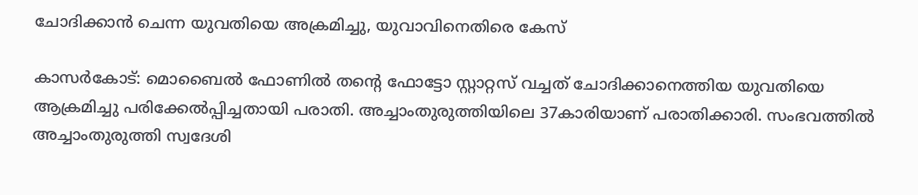ചോദിക്കാന്‍ ചെന്ന യുവതിയെ അക്രമിച്ചു, യുവാവിനെതിരെ കേസ്

കാസര്‍കോട്: മൊബൈല്‍ ഫോണില്‍ തന്റെ ഫോട്ടോ സ്റ്റാറ്റസ് വച്ചത് ചോദിക്കാനെത്തിയ യുവതിയെ ആക്രമിച്ചു പരിക്കേല്‍പ്പിച്ചതായി പരാതി. അച്ചാംതുരുത്തിയിലെ 37കാരിയാണ് പരാതിക്കാരി. സംഭവത്തില്‍ അച്ചാംതുരുത്തി സ്വദേശി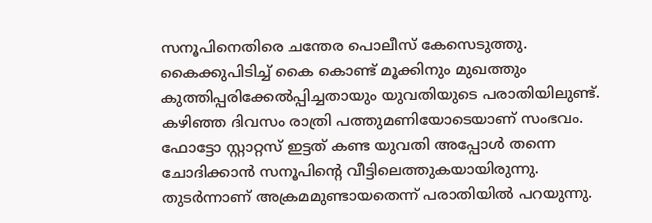സനൂപിനെതിരെ ചന്തേര പൊലീസ് കേസെടുത്തു. കൈക്കുപിടിച്ച് കൈ കൊണ്ട് മൂക്കിനും മുഖത്തും കുത്തിപ്പരിക്കേല്‍പ്പിച്ചതായും യുവതിയുടെ പരാതിയിലുണ്ട്. കഴിഞ്ഞ ദിവസം രാത്രി പത്തുമണിയോടെയാണ് സംഭവം. ഫോട്ടോ സ്റ്റാറ്റസ് ഇട്ടത് കണ്ട യുവതി അപ്പോള്‍ തന്നെ ചോദിക്കാന്‍ സനൂപിന്റെ വീട്ടിലെത്തുകയായിരുന്നു. തുടര്‍ന്നാണ് അക്രമമുണ്ടായതെന്ന് പരാതിയില്‍ പറയുന്നു.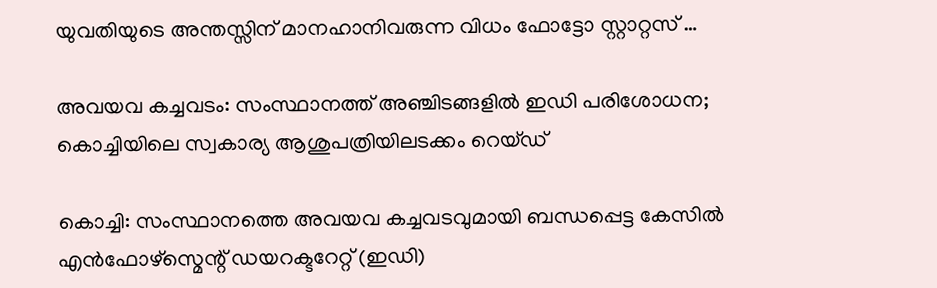യുവതിയുടെ അന്തസ്സിന് മാനഹാനിവരുന്ന വിധം ഫോട്ടോ സ്റ്റാറ്റസ് …

അവയവ കച്ചവടം: സംസ്ഥാനത്ത് അഞ്ചിടങ്ങളില്‍ ഇഡി പരിശോധന; കൊച്ചിയിലെ സ്വകാര്യ ആശുപത്രിയിലടക്കം റെയ്ഡ്

കൊച്ചി: സംസ്ഥാനത്തെ അവയവ കച്ചവടവുമായി ബന്ധപ്പെട്ട കേസില്‍ എന്‍ഫോഴ്സ്മെന്റ് ഡയറക്ടറേറ്റ് (ഇഡി)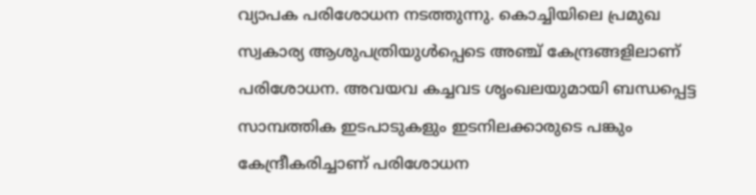വ്യാപക പരിശോധന നടത്തുന്നു. കൊച്ചിയിലെ പ്രമുഖ സ്വകാര്യ ആശുപത്രിയുള്‍പ്പെടെ അഞ്ച് കേന്ദ്രങ്ങളിലാണ് പരിശോധന. അവയവ കച്ചവട ശൃംഖലയുമായി ബന്ധപ്പെട്ട സാമ്പത്തിക ഇടപാടുകളും ഇടനിലക്കാരുടെ പങ്കും കേന്ദ്രീകരിച്ചാണ് പരിശോധന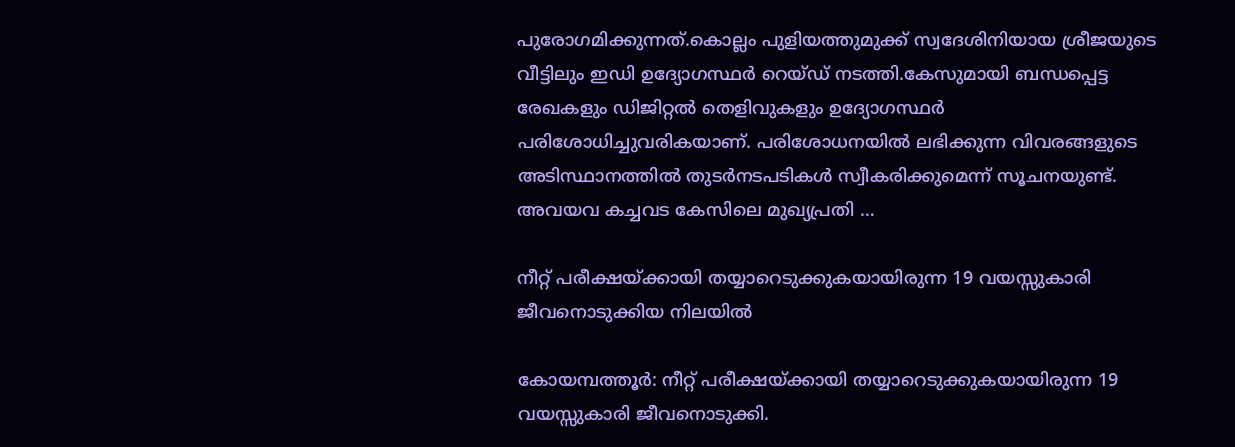പുരോഗമിക്കുന്നത്.കൊല്ലം പുളിയത്തുമുക്ക് സ്വദേശിനിയായ ശ്രീജയുടെ വീട്ടിലും ഇഡി ഉദ്യോഗസ്ഥര്‍ റെയ്ഡ് നടത്തി.കേസുമായി ബന്ധപ്പെട്ട രേഖകളും ഡിജിറ്റല്‍ തെളിവുകളും ഉദ്യോഗസ്ഥര്‍ പരിശോധിച്ചുവരികയാണ്. പരിശോധനയില്‍ ലഭിക്കുന്ന വിവരങ്ങളുടെ അടിസ്ഥാനത്തില്‍ തുടര്‍നടപടികള്‍ സ്വീകരിക്കുമെന്ന് സൂചനയുണ്ട്. അവയവ കച്ചവട കേസിലെ മുഖ്യപ്രതി …

നീറ്റ് പരീക്ഷയ്ക്കായി തയ്യാറെടുക്കുകയായിരുന്ന 19 വയസ്സുകാരി ജീവനൊടുക്കിയ നിലയിൽ

കോയമ്പത്തൂർ: നീറ്റ് പരീക്ഷയ്ക്കായി തയ്യാറെടുക്കുകയായിരുന്ന 19 വയസ്സുകാരി ജീവനൊടുക്കി.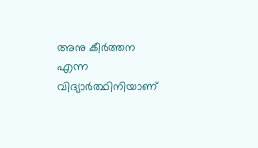അനു കീർത്തന എന്ന വിദ്യാർത്ഥിനിയാണ്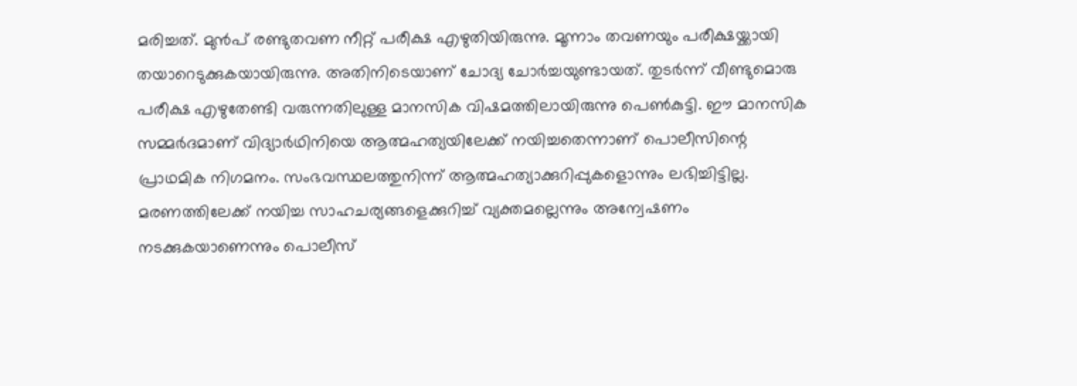മരിച്ചത്. മുൻപ് രണ്ടുതവണ നീറ്റ് പരീക്ഷ എഴുതിയിരുന്നു. മൂന്നാം തവണയും പരീക്ഷയ്ക്കായി തയാറെടുക്കുകയായിരുന്നു. അതിനിടെയാണ് ചോദ്യ ചോർച്ചയുണ്ടായത്. തുടർന്ന് വീണ്ടുമൊരു പരീക്ഷ എഴുതേണ്ടി വരുന്നതിലുള്ള മാനസിക വിഷമത്തിലായിരുന്നു പെൺകുട്ടി. ഈ മാനസിക സമ്മർദമാണ് വിദ്യാർഥിനിയെ ആത്മഹത്യയിലേക്ക് നയിച്ചതെന്നാണ് പൊലീസിന്റെ പ്രാഥമിക നിഗമനം. സംഭവസ്ഥലത്തുനിന്ന് ആത്മഹത്യാക്കുറിപ്പുകളൊന്നും ലഭിച്ചിട്ടില്ല. മരണത്തിലേക്ക് നയിച്ച സാഹചര്യങ്ങളെക്കുറിച്ച് വ്യക്തമല്ലെന്നും അന്വേഷണം നടക്കുകയാണെന്നും പൊലീസ്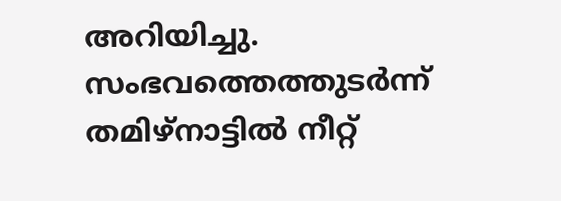അറിയിച്ചു. സംഭവത്തെത്തുടർന്ന് തമിഴ്‌നാട്ടിൽ നീറ്റ്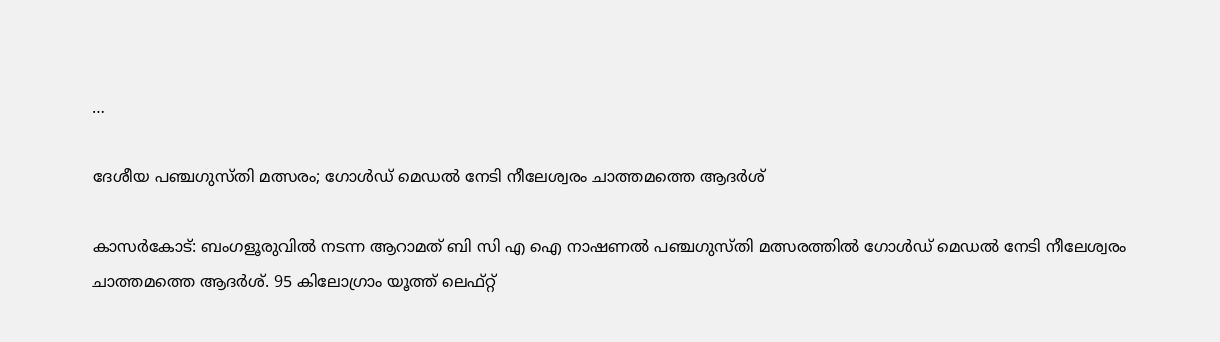…

ദേശീയ പഞ്ചഗുസ്തി മത്സരം; ഗോൾഡ് മെഡൽ നേടി നീലേശ്വരം ചാത്തമത്തെ ആദർശ്

കാസർകോട്: ബംഗളൂരുവിൽ നടന്ന ആറാമത് ബി സി എ ഐ നാഷണൽ പഞ്ചഗുസ്തി മത്സരത്തിൽ ഗോൾഡ് മെഡൽ നേടി നീലേശ്വരം ചാത്തമത്തെ ആദർശ്. 95 കിലോഗ്രാം യൂത്ത് ലെഫ്റ്റ്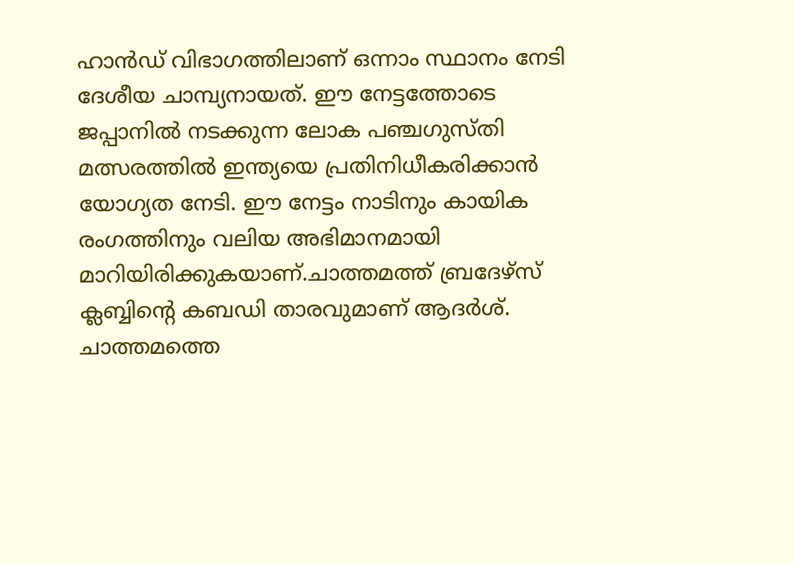ഹാൻഡ് വിഭാഗത്തിലാണ് ഒന്നാം സ്ഥാനം നേടി ദേശീയ ചാമ്പ്യനായത്. ഈ നേട്ടത്തോടെ ജപ്പാനിൽ നടക്കുന്ന ലോക പഞ്ചഗുസ്തി മത്സരത്തിൽ ഇന്ത്യയെ പ്രതിനിധീകരിക്കാൻ യോഗ്യത നേടി. ഈ നേട്ടം നാടിനും കായിക രംഗത്തിനും വലിയ അഭിമാനമായി മാറിയിരിക്കുകയാണ്.ചാത്തമത്ത് ബ്രദേഴ്സ് ക്ലബ്ബിന്റെ കബഡി താരവുമാണ് ആദർശ്. ചാത്തമത്തെ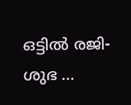ഒട്ടിൽ രജി-ശുഭ …